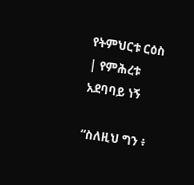የትምህርቱ ርዕስ | የምሕረቱ አደባባይ ነኝ

“ስለዚህ ግን ፥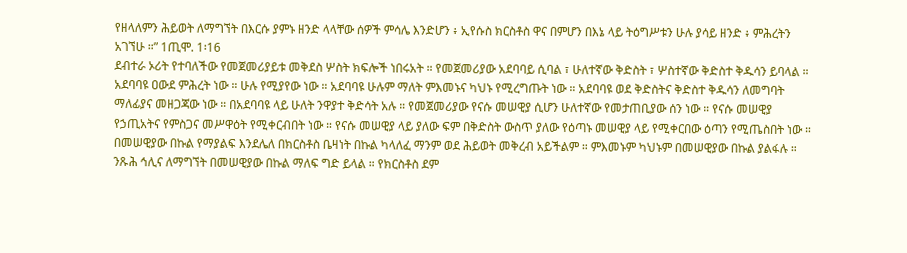የዘላለምን ሕይወት ለማግኘት በእርሱ ያምኑ ዘንድ ላላቸው ሰዎች ምሳሌ እንድሆን ፥ ኢየሱስ ክርስቶስ ዋና በምሆን በእኔ ላይ ትዕግሥቱን ሁሉ ያሳይ ዘንድ ፥ ምሕረትን አገኘሁ ።” 1ጢሞ. 1፡16
ደብተራ ኦሪት የተባለችው የመጀመሪያይቱ መቅደስ ሦስት ክፍሎች ነበሩአት ። የመጀመሪያው አደባባይ ሲባል ፣ ሁለተኛው ቅድስት ፣ ሦስተኛው ቅድስተ ቅዱሳን ይባላል ። አደባባዩ ዐውደ ምሕረት ነው ። ሁሉ የሚያየው ነው ። አደባባዩ ሁሉም ማለት ምእመኑና ካህኑ የሚረግጡት ነው ። አደባባዩ ወደ ቅድስትና ቅድስተ ቅዱሳን ለመግባት ማለፊያና መዘጋጃው ነው ። በአደባባዩ ላይ ሁለት ንዋያተ ቅድሳት አሉ ። የመጀመሪያው የናሱ መሠዊያ ሲሆን ሁለተኛው የመታጠቢያው ሰን ነው ። የናሱ መሠዊያ የኃጢአትና የምስጋና መሥዋዕት የሚቀርብበት ነው ። የናሱ መሠዊያ ላይ ያለው ፍም በቅድስት ውስጥ ያለው የዕጣኑ መሠዊያ ላይ የሚቀርበው ዕጣን የሚጤስበት ነው ። በመሠዊያው በኩል የማያልፍ እንደሌለ በክርስቶስ ቤዛነት በኩል ካላለፈ ማንም ወደ ሕይወት መቅረብ አይችልም ። ምእመኑም ካህኑም በመሠዊያው በኩል ያልፋሉ ። ንጹሕ ኅሊና ለማግኘት በመሠዊያው በኩል ማለፍ ግድ ይላል ። የክርስቶስ ደም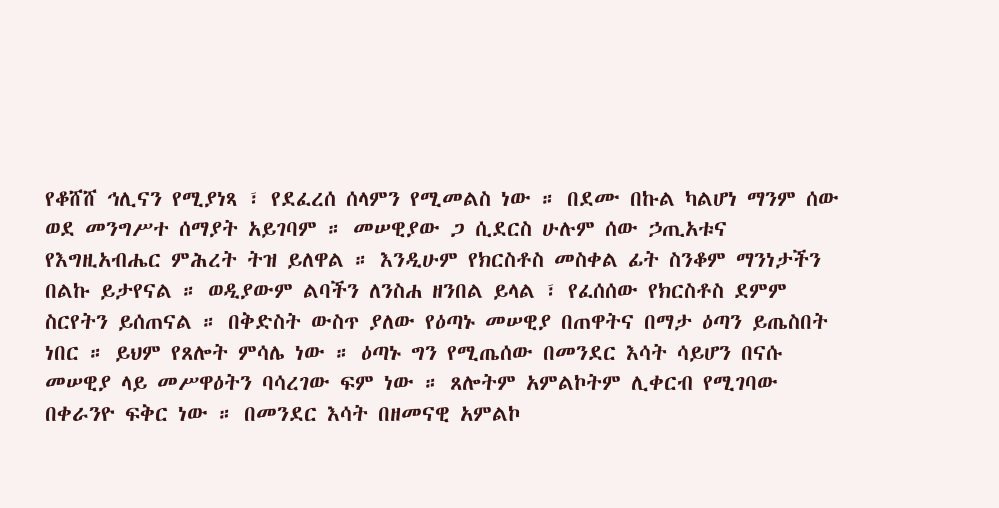የቆሸሸ ኅሊናን የሚያነጻ ፣ የደፈረሰ ሰላምን የሚመልስ ነው ። በደሙ በኩል ካልሆነ ማንም ሰው ወደ መንግሥተ ሰማያት አይገባም ። መሠዊያው ጋ ሲደርስ ሁሉም ሰው ኃጢአቱና የእግዚአብሔር ምሕረት ትዝ ይለዋል ። እንዲሁም የክርስቶስ መስቀል ፊት ስንቆም ማንነታችን በልኩ ይታየናል ። ወዲያውም ልባችን ለንስሐ ዘንበል ይላል ፣ የፈሰሰው የክርስቶስ ደምም ስርየትን ይሰጠናል ። በቅድስት ውስጥ ያለው የዕጣኑ መሠዊያ በጠዋትና በማታ ዕጣን ይጤስበት ነበር ። ይህም የጸሎት ምሳሌ ነው ። ዕጣኑ ግን የሚጤሰው በመንደር እሳት ሳይሆን በናሱ መሠዊያ ላይ መሥዋዕትን ባሳረገው ፍም ነው ። ጸሎትም አምልኮትም ሊቀርብ የሚገባው በቀራንዮ ፍቅር ነው ። በመንደር እሳት በዘመናዊ አምልኮ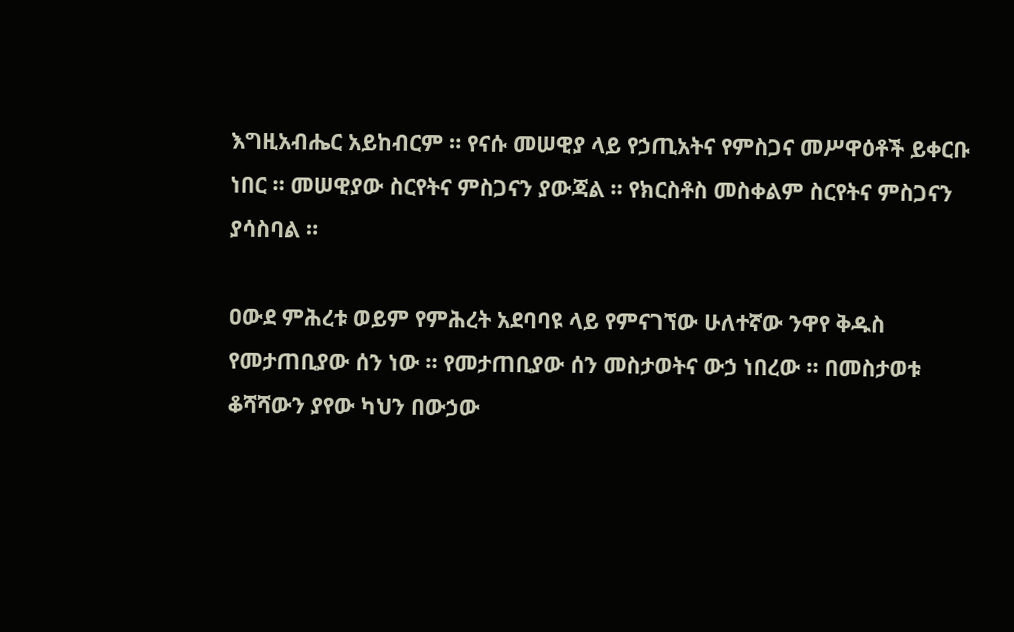እግዚአብሔር አይከብርም ። የናሱ መሠዊያ ላይ የኃጢአትና የምስጋና መሥዋዕቶች ይቀርቡ ነበር ። መሠዊያው ስርየትና ምስጋናን ያውጃል ። የክርስቶስ መስቀልም ስርየትና ምስጋናን ያሳስባል ።

ዐውደ ምሕረቱ ወይም የምሕረት አደባባዩ ላይ የምናገኘው ሁለተኛው ንዋየ ቅዱስ የመታጠቢያው ሰን ነው ። የመታጠቢያው ሰን መስታወትና ውኃ ነበረው ። በመስታወቱ ቆሻሻውን ያየው ካህን በውኃው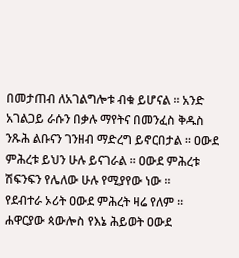በመታጠብ ለአገልግሎቱ ብቁ ይሆናል ። አንድ አገልጋይ ራሱን በቃሉ ማየትና በመንፈስ ቅዱስ ንጹሕ ልቡናን ገንዘብ ማድረግ ይኖርበታል ። ዐውደ ምሕረቱ ይህን ሁሉ ይናገራል ። ዐውደ ምሕረቱ ሽፍንፍን የሌለው ሁሉ የሚያየው ነው ።
የደብተራ ኦሪት ዐውደ ምሕረት ዛሬ የለም ። ሐዋርያው ጳውሎስ የእኔ ሕይወት ዐውደ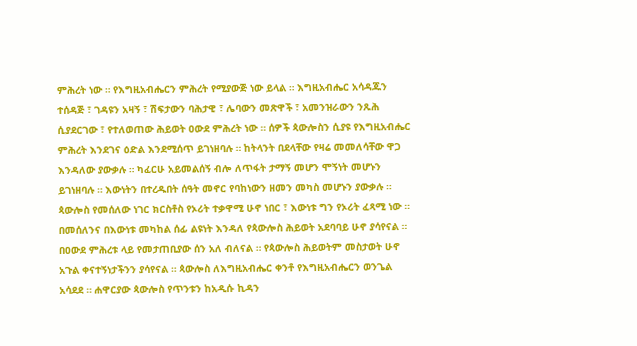ምሕረት ነው ። የእግዚአብሔርን ምሕረት የሚያውጅ ነው ይላል ። እግዚአብሔር አሳዳጁን ተሰዳጅ ፣ ገዳዩን አዛኝ ፣ ሽፍታውን ባሕታዊ ፣ ሌባውን መጽዋች ፣ አመንዝራውን ንጹሕ ሲያደርገው ፣ የተለወጠው ሕይወት ዐውደ ምሕረት ነው ። ሰዎች ጳውሎስን ሲያዩ የእግዚአብሔር ምሕረት እንደገና ዕድል እንደሚሰጥ ይገነዘባሉ ። ከትላንት በደላቸው የዛሬ መመለሳቸው ዋጋ እንዳለው ያውቃሉ ። ካፈርሁ አይመልሰኝ ብሎ ለጥፋት ታማኝ መሆን ሞኝነት መሆኑን ይገነዘባሉ ። እውነትን በተረዱበት ሰዓት መኖር የባከነውን ዘመን መካስ መሆኑን ያውቃሉ ። ጳውሎስ የመሰለው ነገር ክርስቶስ የኦሪት ተቃዋሚ ሁኖ ነበር ፣ እውነቱ ግን የኦሪት ፈጻሚ ነው ። በመሰለንና በእውነቱ መካከል ሰፊ ልዩነት እንዳለ የጳውሎስ ሕይወት አደባባይ ሁኖ ያሳየናል ። በዐውደ ምሕረቱ ላይ የመታጠቢያው ሰን አለ ብለናል ። የጳውሎስ ሕይወትም መስታወት ሁኖ አጉል ቀናተኝነታችንን ያሳየናል ። ጳውሎስ ለእግዚአብሔር ቀንቶ የእግዚአብሔርን ወንጌል አሳደደ ። ሐዋርያው ጳውሎስ የጥንቱን ከአዲሱ ኪዳን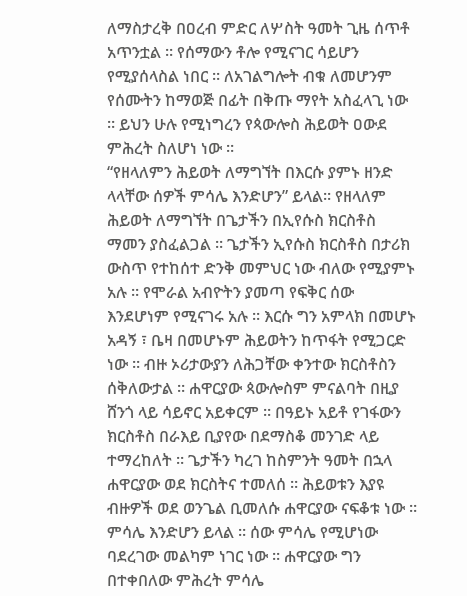ለማስታረቅ በዐረብ ምድር ለሦስት ዓመት ጊዜ ሰጥቶ አጥንቷል ። የሰማውን ቶሎ የሚናገር ሳይሆን የሚያሰላስል ነበር ። ለአገልግሎት ብቁ ለመሆንም የሰሙትን ከማወጅ በፊት በቅጡ ማየት አስፈላጊ ነው ። ይህን ሁሉ የሚነግረን የጳውሎስ ሕይወት ዐውደ ምሕረት ስለሆነ ነው ።
“የዘላለምን ሕይወት ለማግኘት በእርሱ ያምኑ ዘንድ ላላቸው ሰዎች ምሳሌ እንድሆን” ይላል። የዘላለም ሕይወት ለማግኘት በጌታችን በኢየሱስ ክርስቶስ ማመን ያስፈልጋል ። ጌታችን ኢየሱስ ክርስቶስ በታሪክ ውስጥ የተከሰተ ድንቅ መምህር ነው ብለው የሚያምኑ አሉ ። የሞራል አብዮትን ያመጣ የፍቅር ሰው እንደሆነም የሚናገሩ አሉ ። እርሱ ግን አምላክ በመሆኑ አዳኝ ፣ ቤዛ በመሆኑም ሕይወትን ከጥፋት የሚጋርድ ነው ። ብዙ ኦሪታውያን ለሕጋቸው ቀንተው ክርስቶስን ሰቅለውታል ። ሐዋርያው ጳውሎስም ምናልባት በዚያ ሸንጎ ላይ ሳይኖር አይቀርም ። በዓይኑ አይቶ የገፋውን ክርስቶስ በራእይ ቢያየው በደማስቆ መንገድ ላይ ተማረከለት ። ጌታችን ካረገ ከስምንት ዓመት በኋላ ሐዋርያው ወደ ክርስትና ተመለሰ ። ሕይወቱን እያዩ ብዙዎች ወደ ወንጌል ቢመለሱ ሐዋርያው ናፍቆቱ ነው ። ምሳሌ እንድሆን ይላል ። ሰው ምሳሌ የሚሆነው ባደረገው መልካም ነገር ነው ። ሐዋርያው ግን በተቀበለው ምሕረት ምሳሌ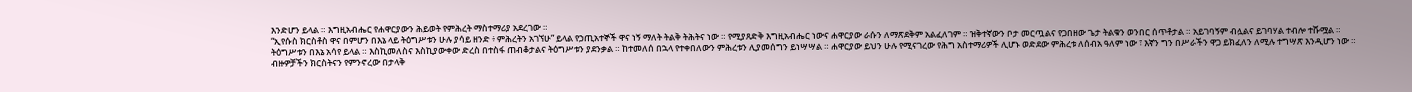እንድሆን ይላል ። እግዚአብሔር የሐዋርያውን ሕይወት የምሕረት ማስተማሪያ አደረገው ።
“ኢየሱስ ክርስቶስ ዋና በምሆን በእኔ ላይ ትዕግሥቱን ሁሉ ያሳይ ዘንድ ፥ ምሕረትን አገኘሁ” ይላል የኃጢአተኞች ዋና ነኝ ማለት ትልቅ ትሕትና ነው ። የሚያጸድቅ እግዚአብሔር ነውና ሐዋርያው ራሱን ለማጽደቅም አልፈለገም ። ዝቅተኛውን ቦታ መርጧልና የጋበዘው ጌታ ትልቁን ወንበር ሰጥቶታል ። አይገባኝም ብሏልና ይገባሃል ተብሎ ተሹሟል ። ትዕግሥቱን በእኔ አሳየ ይላል ። እስኪመለስና እስኪያውቀው ድረስ በተስፋ ጠብቆታልና ትዕግሥቱን ያደንቃል ። ከተመለሰ በኋላ የተቀበለውን ምሕረቱን ሊያመሰግን ይነሣሣል ። ሐዋርያው ይህን ሁሉ የሚናገረው የሕግ አስተማሪዎች ሊሆኑ ወድደው ምሕረቱ ለሰብአ ዓለም ነው ፣ እኛን ግን በሥራችን ዋጋ ይክፈለን ለሚሉ ተግሣጽ እንዲሆን ነው ።
ብዙዎቻችን ክርስትናን የምንኖረው በታላቅ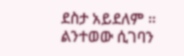ደስታ አይደለም ። ልንተወው ሲገባን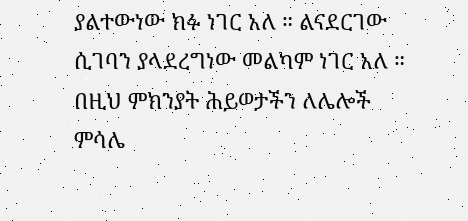ያልተውነው ክፉ ነገር አለ ። ልናደርገው ሲገባን ያላደረግነው መልካም ነገር አለ ። በዚህ ምክንያት ሕይወታችን ለሌሎች ምሳሌ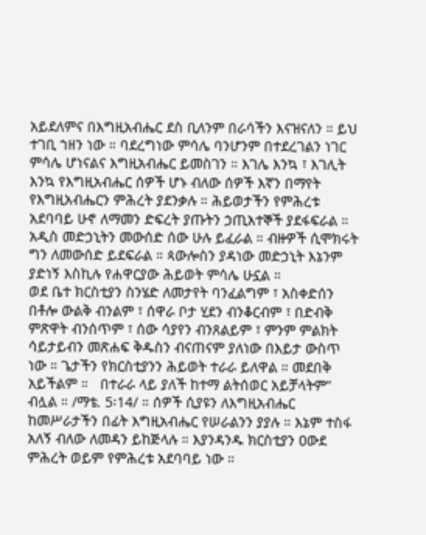አይደለምና በእግዚአብሔር ደስ ቢለንም በራሳችን እናዝናለን ። ይህ ተገቢ ኀዘን ነው ። ባደረግነው ምሳሌ ባንሆንም በተደረገልን ነገር ምሳሌ ሆነናልና እግዚአብሔር ይመስገን ። እገሌ እንኳ ፣ እገሊት እንኳ የእግዚአብሔር ሰዎች ሆኑ ብለው ሰዎች እኛን በማየት የእግዚአብሔርን ምሕረት ያደንቃሉ ። ሕይወታችን የምሕረቱ አደባባይ ሁኖ ለማመን ድፍረት ያጡትን ኃጢአተኞች ያደፋፍራል ። አዲስ መድኃኒትን መውሰድ ሰው ሁሉ ይፈራል ። ብዙዎች ሲሞክሩት ግን ለመውሰድ ይደፍራል ። ጳውሎስን ያዳነው መድኃኒት እኔንም ያድነኝ እስኪሉ የሐዋርያው ሕይወት ምሳሌ ሁኗል ።
ወደ ቤተ ክርስቲያን ስንሄድ ለመታየት ባንፈልግም ፣ አስቀድሰን በቶሎ ውልቅ ብንልም ፣ ሰዋራ ቦታ ሂደን ብንቆርብም ፣ በድብቅ ምጽዋት ብንሰጥም ፣ ሰው ሳያየን ብንጸልይም ፣ ምንም ምልክት ሳይታይብን መጽሐፍ ቅዱስን ብናጠናም ያለነው በእይታ ውስጥ ነው ። ጌታችን የክርስቲያንን ሕይወት ተራራ ይለዋል ። መደበቅ አይችልም ።   በተራራ ላይ ያለች ከተማ ልትሰወር አይቻላትም” ብሏል ። /ማቴ. 5፡14/ ። ሰዎች ሲያዩን ለእግዚአብሔር ከመሥራታችን በፊት እግዚአብሔር የሠራልንን ያያሉ ። እኔም ተስፋ አለኝ ብለው ለመዳን ይከጅላሉ ። እያንዳንዱ ክርስቲያን ዐውደ ምሕረት ወይም የምሕረቱ አደባባይ ነው ።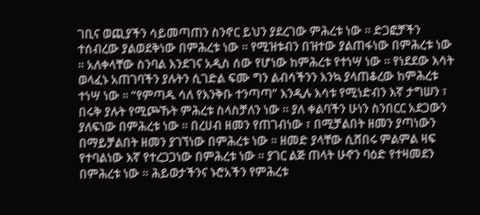ገቢና ወጪያችን ሳይመጣጠን ስንኖር ይህን ያደረገው ምሕረቱ ነው ። ድጋፎቻችን ተሰብረው ያልወደቅነው በምሕረቱ ነው ። የሚዝቱብን በዝተው ያልጠፋነው በምሕረቱ ነው ። አለቀላቸው ስንባል እንደገና አዲስ ሰው የሆነው ከምሕረቱ የተነሣ ነው ። የነደደው እሳት ወላፈኑ አጠገባችን ያሉትን ሲገድል ፍሙ ግን ልብሳችንን እንኳ ያላጠቆረው ከምሕረቱ ተነሣ ነው ። “የምጣዱ ሳለ የእንቅቡ ተንጣጣ” እንዲሉ እሳቱ የሚነድብን እኛ ታግሠን ፣ በሩቅ ያሉት የሚጮኹት ምሕረቱ ስላስቻለን ነው ። ያለ ቀልባችን ሁነን ስንበርር አደጋውን ያለፍነው በምሕረቱ ነው ። በረሀብ ዘመን የጠገብነው ፣ በሚቻልበት ዘመን ያጣነውን በማይቻልበት ዘመን ያገኘነው በምሕረቱ ነው ። ዘመድ ያላቸው ሲሸበሩ ምልምል ዛፍ የተባልነው እኛ የተረጋጋነው በምሕረቱ ነው ። ያገር ልጅ ጠላት ሁኖን ባዕድ የተዛመደን በምሕረቱ ነው ። ሕይወታችንና ኑሮአችን የምሕረቱ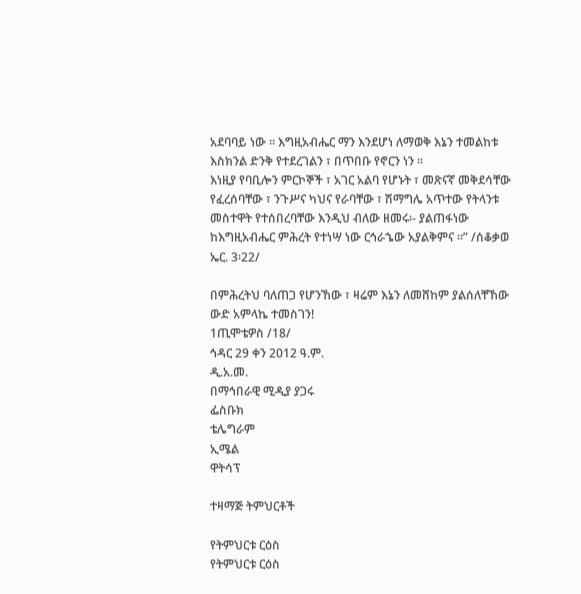አደባባይ ነው ። እግዚአብሔር ማን እንደሆነ ለማወቅ እኔን ተመልከቱ እስክንል ድንቅ የተደረገልን ፣ በጥበቡ የኖርን ነን ።
እነዚያ የባቢሎን ምርኮኞች ፣ አገር አልባ የሆኑት ፣ መጽናኛ መቅደሳቸው የፈረሰባቸው ፣ ንጉሥና ካህና የራባቸው ፣ ሽማግሌ አጥተው የትላንቱ መስተዋት የተሰበረባቸው እንዲህ ብለው ዘመሩ፡- ያልጠፋነው ከእግዚአብሔር ምሕረት የተነሣ ነው ርኅራኄው አያልቅምና ።” /ሰቆቃወ ኤር. 3፡22/

በምሕረትህ ባለጠጋ የሆንኸው ፣ ዛሬም እኔን ለመሸከም ያልሰለቸኸው ውድ አምላኬ ተመስገን!
1ጢሞቴዎስ /18/
ኅዳር 29 ቀን 2012 ዓ.ም.
ዲ.አ.መ.
በማኅበራዊ ሚዲያ ያጋሩ
ፌስቡክ
ቴሌግራም
ኢሜል
ዋትሳፕ

ተዛማጅ ትምህርቶች

የትምህርቱ ርዕስ
የትምህርቱ ርዕስ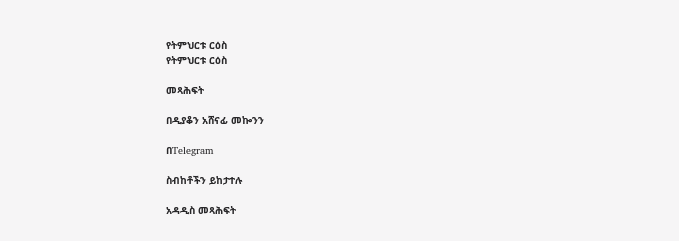የትምህርቱ ርዕስ
የትምህርቱ ርዕስ

መጻሕፍት

በዲያቆን አሸናፊ መኰንን

በTelegram

ስብከቶችን ይከታተሉ

አዳዲስ መጻሕፍት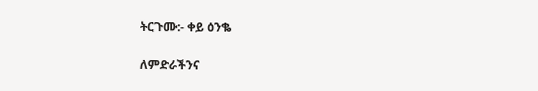ትርጉሙ:- ቀይ ዕንቈ

ለምድራችንና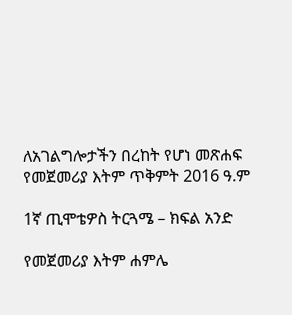ለአገልግሎታችን በረከት የሆነ መጽሐፍ
የመጀመሪያ እትም ጥቅምት 2016 ዓ.ም

1ኛ ጢሞቴዎስ ትርጓሜ – ክፍል አንድ

የመጀመሪያ እትም ሐምሌ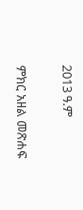2013 ዓ.ም

ምክር አዘል መጽሐፍ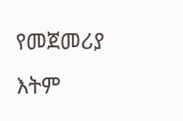የመጀመሪያ እትም